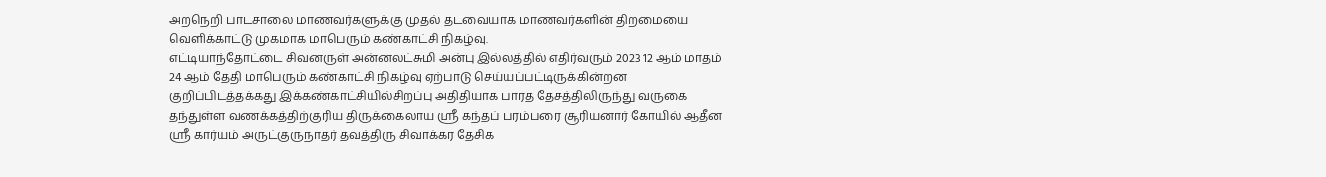அறநெறி பாடசாலை மாணவர்களுக்கு முதல் தடவையாக மாணவர்களின் திறமையை வெளிக்காட்டு முகமாக மாபெரும் கண்காட்சி நிகழ்வு.
எட்டியாந்தோட்டை சிவனருள் அன்னலட்சுமி அன்பு இல்லத்தில் எதிர்வரும் 2023 12 ஆம் மாதம் 24 ஆம் தேதி மாபெரும் கண்காட்சி நிகழ்வு ஏற்பாடு செய்யப்பட்டிருக்கின்றன குறிப்பிடத்தக்கது இக்கண்காட்சியில்சிறப்பு அதிதியாக பாரத தேசத்திலிருந்து வருகை தந்துள்ள வணக்கத்திற்குரிய திருக்கைலாய ஸ்ரீ கந்தப் பரம்பரை சூரியனார் கோயில் ஆதீன ஸ்ரீ கார்யம் அருட்குருநாதர் தவத்திரு சிவாக்கர தேசிக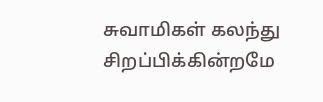சுவாமிகள் கலந்து சிறப்பிக்கின்றமே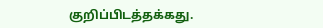குறிப்பிடத்தக்கது.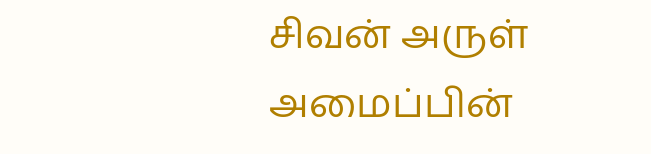சிவன் அருள் அமைப்பின்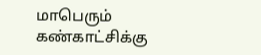மாபெரும் கண்காட்சிக்கு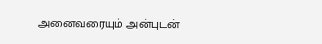அனைவரையும் அன்புடன்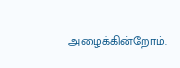அழைக்கின்றோம்.